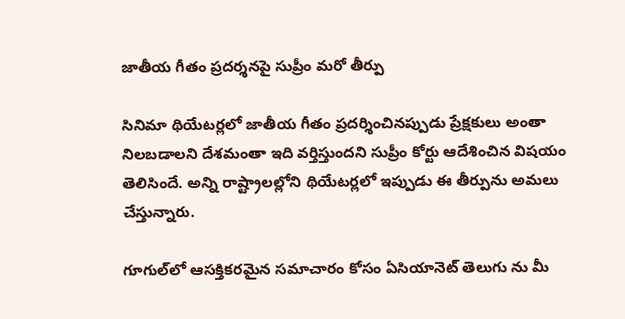జాతీయ గీతం ప్రదర్శనపై సుప్రీం మరో తీర్పు

సినిమా థియేటర్లలో జాతీయ గీతం ప్రదర్శించినప్పుడు ప్రేక్షకులు అంతా నిలబడాలని దేశమంతా ఇది వర్తిస్తుందని సుప్రీం కోర్టు ఆదేశించిన విషయం తెలిసిందే. అన్ని రాష్ట్రాలల్లోని థియేటర్లలో ఇప్పుడు ఈ తీర్పును అమలు చేస్తున్నారు.

గూగుల్‌లో ఆసక్తికరమైన సమాచారం కోసం ఏసియానెట్ తెలుగు ను మీ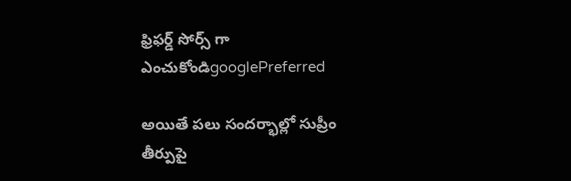ఫ్రిఫర్డ్ సోర్స్ గా ఎంచుకోండిgooglePreferred

అయితే పలు సందర్భాల్లో సుప్రీం తీర్పుపై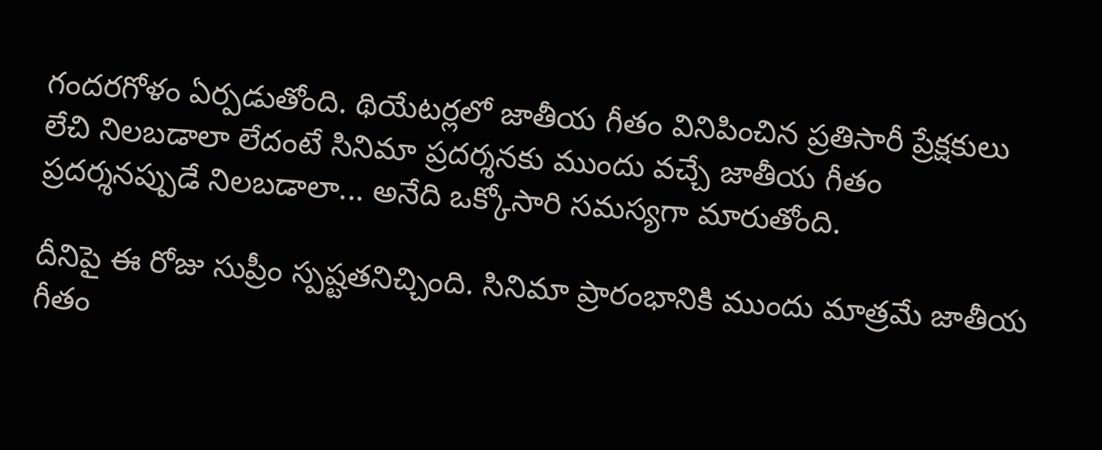గందరగోళం ఏర్పడుతోంది. థియేటర్లలో జాతీయ గీతం వినిపించిన ప్రతిసారీ ప్రేక్షకులు లేచి నిలబడాలా లేదంటే సినిమా ప్రదర్శనకు ముందు వచ్చే జాతీయ గీతం ప్రదర్శనప్పుడే నిలబడాలా... అనేది ఒక్కోసారి సమస్యగా మారుతోంది.

దీనిపై ఈ రోజు సుప్రీం స్పష్టతనిచ్చింది. సినిమా ప్రారంభానికి ముందు మాత్రమే జాతీయ గీతం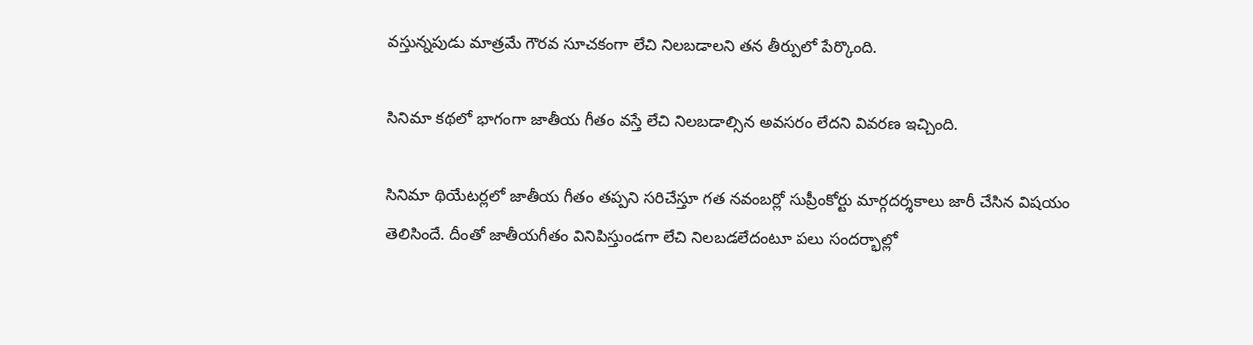వస్తున్నపుడు మాత్రమే గౌరవ సూచకంగా లేచి నిలబడాలని తన తీర్పులో పేర్కొంది.

సినిమా కథలో భాగంగా జాతీయ గీతం వస్తే లేచి నిలబడాల్సిన అవసరం లేదని వివరణ ఇచ్చింది.

సినిమా థియేటర్లలో జాతీయ గీతం తప్పని సరిచేస్తూ గత నవంబర్లో సుప్రీంకోర్టు మార్గదర్శకాలు జారీ చేసిన విషయం తెలిసిందే. దీంతో జాతీయగీతం వినిపిస్తుండగా లేచి నిలబడలేదంటూ పలు సందర్భాల్లో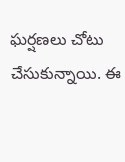ఘర్షణలు చోటు చేసుకున్నాయి. ఈ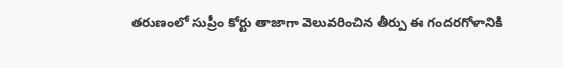తరుణంలో సుప్రీం కోర్టు తాజాగా వెలువరించిన తీర్పు ఈ గందరగోళానికి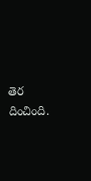తెర దించింది.